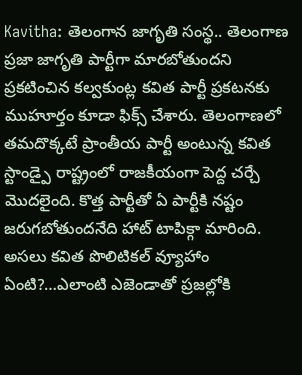Kavitha: తెలంగాన జాగృతి సంస్థ.. తెలంగాణ ప్రజా జాగృతి పార్టీగా మారబోతుందని ప్రకటించిన కల్వకుంట్ల కవిత పార్టీ ప్రకటనకు ముహూర్తం కూడా ఫిక్స్ చేశారు. తెలంగాణలో తమదొక్కటే ప్రాంతీయ పార్టీ అంటున్న కవిత స్టాండ్పై రాష్ట్రంలో రాజకీయంగా పెద్ద చర్చే మొదలైంది. కొత్త పార్టీతో ఏ పార్టీకి నష్టం జరుగబోతుందనేది హాట్ టాపిక్గా మారింది. అసలు కవిత పొలిటికల్ వ్యూహాం ఏంటి?…ఎలాంటి ఎజెండాతో ప్రజల్లోకి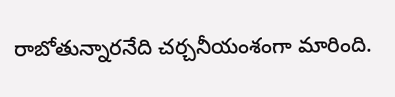రాబోతున్నారనేది చర్చనీయంశంగా మారింది.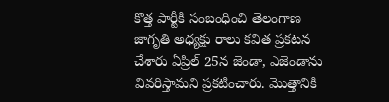కొత్త పార్టీకి సంబంధించి తెలంగాణ జాగృతి అధ్యక్షు రాలు కవిత ప్రకటన చేశారు ఏప్రిల్ 25న జెండా, ఎజెండాను వివరిస్తామని ప్రకటించారు. మొత్తానికి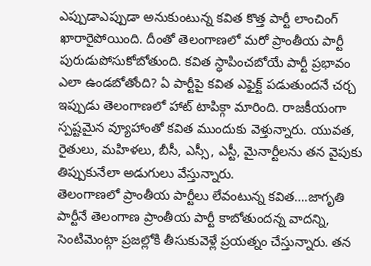ఎప్పుడాఎప్పుడా అనుకుంటున్న కవిత కొత్త పార్టీ లాంచింగ్ ఖారారైపోయింది. దీంతో తెలంగాణలో మరో ప్రాంతీయ పార్టీ పురుడుపోసుకోబోతుంది. కవిత స్ధాపించబోయే పార్టీ ప్రభావం ఎలా ఉండబోతోంది? ఏ పార్టీపై కవిత ఎఫైక్ట్ పడుతుందనే చర్చ ఇప్పుడు తెలంగాణలో హాట్ టాపిక్గా మారింది. రాజకీయంగా స్పష్టమైన వ్యూహాంతో కవిత ముందుకు వెళ్తున్నారు. యువత, రైతులు, మహిళలు, బీసీ, ఎస్సీ, ఎస్టీ, మైనార్టీలను తన వైపుకు తిప్పుకునేలా అడుగులు వేస్తున్నారు.
తెలంగాణలో ప్రాంతీయ పార్టీలు లేవంటున్న కవిత….జాగృతి పార్టీనే తెలంగాణ ప్రాంతీయ పార్టీ కాబోతుందన్న వాదన్ని, సెంటిమెంట్గా ప్రజల్లోకి తీసుకువెళ్లే ప్రయత్నం చేస్తున్నారు. తన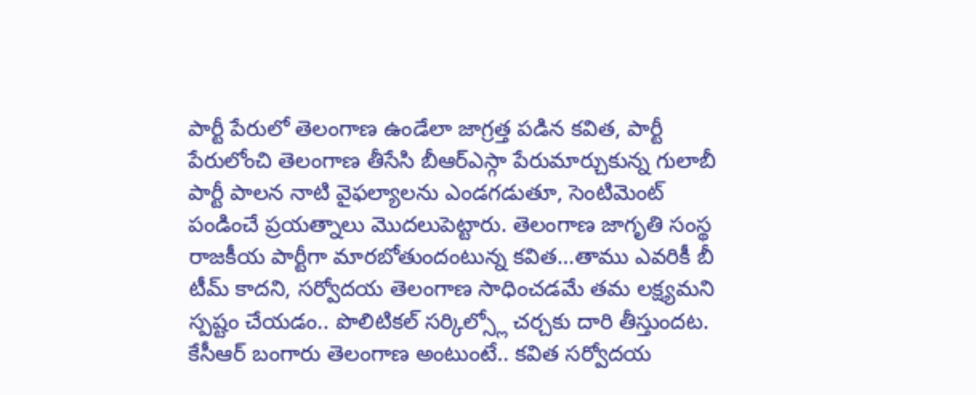పార్టీ పేరులో తెలంగాణ ఉండేలా జాగ్రత్త పడిన కవిత, పార్టీ పేరులోంచి తెలంగాణ తీసేసి బీఆర్ఎస్గా పేరుమార్చుకున్న గులాబీ పార్టీ పాలన నాటి వైఫల్యాలను ఎండగడుతూ, సెంటిమెంట్ పండించే ప్రయత్నాలు మొదలుపెట్టారు. తెలంగాణ జాగృతి సంస్థ రాజకీయ పార్టీగా మారబోతుందంటున్న కవిత…తాము ఎవరికీ బీ టీమ్ కాదని, సర్వోదయ తెలంగాణ సాధించడమే తమ లక్ష్యమని స్పష్టం చేయడం.. పొలిటికల్ సర్కిల్స్లో చర్చకు దారి తీస్తుందట. కేసీఆర్ బంగారు తెలంగాణ అంటుంటే.. కవిత సర్వోదయ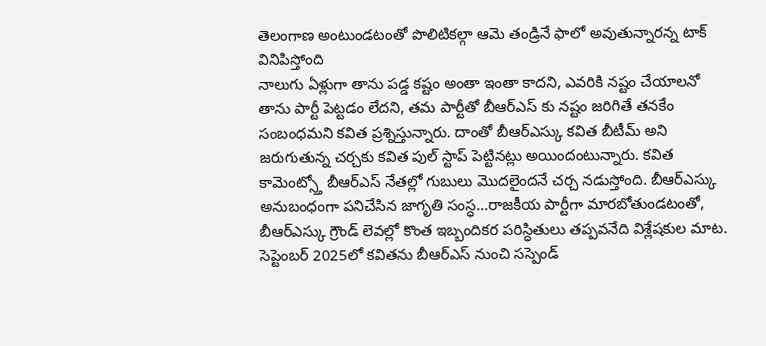తెలంగాణ అంటుండటంతో పొలిటికల్గా ఆమె తండ్రినే ఫాలో అవుతున్నారన్న టాక్ వినిపిస్తోంది
నాలుగు ఏళ్లుగా తాను పడ్డ కష్టం అంతా ఇంతా కాదని, ఎవరికి నష్టం చేయాలనో తాను పార్టీ పెట్టడం లేదని, తమ పార్టీతో బీఆర్ఎస్ కు నష్టం జరిగితే తనకేం సంబంధమని కవిత ప్రశ్నిస్తున్నారు. దాంతో బీఆర్ఎస్కు కవిత బీటీమ్ అని జరుగుతున్న చర్చకు కవిత పుల్ స్టాప్ పెట్టినట్లు అయిందంటున్నారు. కవిత కామెంట్స్తో బీఆర్ఎస్ నేతల్లో గుబులు మొదలైందనే చర్చ నడుస్తోంది. బీఆర్ఎస్కు అనుబంధంగా పనిచేసిన జాగృతి సంస్ధ…రాజకీయ పార్టీగా మారబోతుండటంతో, బీఆర్ఎస్కు గ్రౌండ్ లెవల్లో కొంత ఇబ్బందికర పరిస్ధితులు తప్పవనేది విశ్లేషకుల మాట.
సెప్టెంబర్ 2025లో కవితను బీఆర్ఎస్ నుంచి సస్పెండ్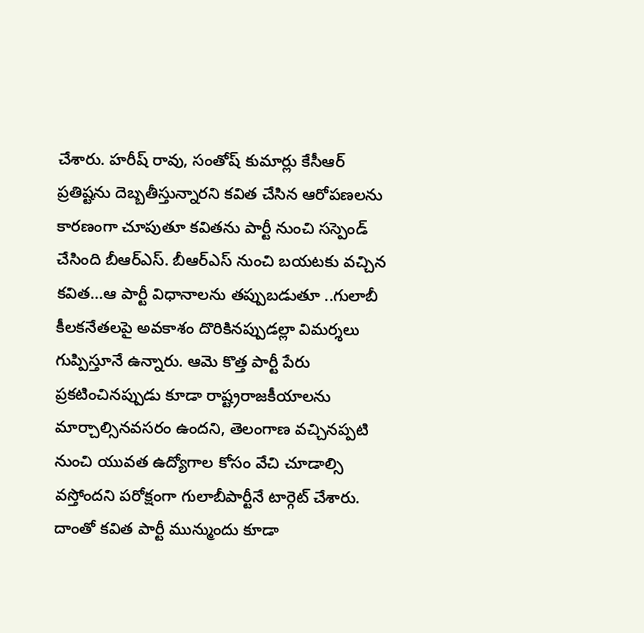చేశారు. హరీష్ రావు, సంతోష్ కుమార్లు కేసీఆర్ ప్రతిష్టను దెబ్బతీస్తున్నారని కవిత చేసిన ఆరోపణలను కారణంగా చూపుతూ కవితను పార్టీ నుంచి సస్పెండ్ చేసింది బీఆర్ఎస్. బీఆర్ఎస్ నుంచి బయటకు వచ్చిన కవిత…ఆ పార్టీ విధానాలను తప్పుబడుతూ ..గులాబీ కీలకనేతలపై అవకాశం దొరికినప్పుడల్లా విమర్శలు గుప్పిస్తూనే ఉన్నారు. ఆమె కొత్త పార్టీ పేరు ప్రకటించినప్పుడు కూడా రాష్ట్రరాజకీయాలను మార్చాల్సినవసరం ఉందని, తెలంగాణ వచ్చినప్పటి నుంచి యువత ఉద్యోగాల కోసం వేచి చూడాల్సి వస్తోందని పరోక్షంగా గులాబీపార్టీనే టార్గెట్ చేశారు.
దాంతో కవిత పార్టీ మున్ముందు కూడా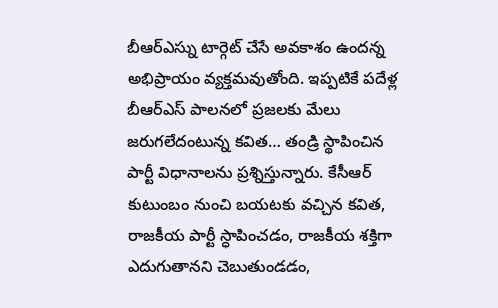బీఆర్ఎస్ను టార్గెట్ చేసే అవకాశం ఉందన్న అభిప్రాయం వ్యక్తమవుతోంది. ఇప్పటికే పదేళ్ల బీఆర్ఎస్ పాలనలో ప్రజలకు మేలు జరుగలేదంటున్న కవిత… తండ్రి స్థాపించిన పార్టీ విధానాలను ప్రశ్నిస్తున్నారు. కేసీఆర్ కుటుంబం నుంచి బయటకు వచ్చిన కవిత, రాజకీయ పార్టీ స్ధాపించడం, రాజకీయ శక్తిగా ఎదుగుతానని చెబుతుండడం,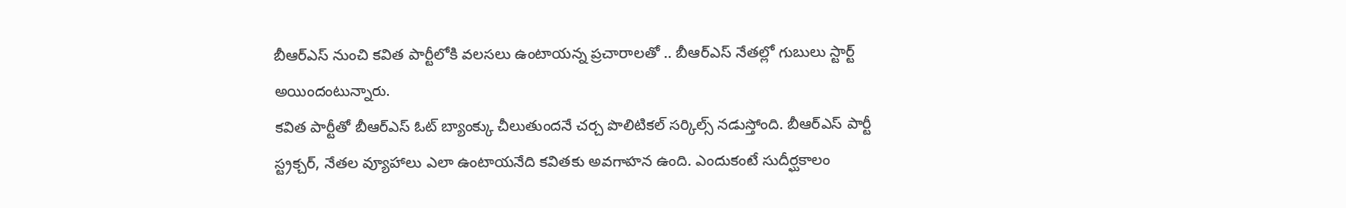బీఆర్ఎస్ నుంచి కవిత పార్టీలోకి వలసలు ఉంటాయన్న ప్రచారాలతో .. బీఆర్ఎస్ నేతల్లో గుబులు స్టార్ట్ అయిందంటున్నారు.
కవిత పార్టీతో బీఆర్ఎస్ ఓట్ బ్యాంక్కు చీలుతుందనే చర్చ పొలిటికల్ సర్కిల్స్ నడుస్తోంది. బీఆర్ఎస్ పార్టీ స్ట్రక్చర్, నేతల వ్యూహాలు ఎలా ఉంటాయనేది కవితకు అవగాహన ఉంది. ఎందుకంటే సుదీర్ఘకాలం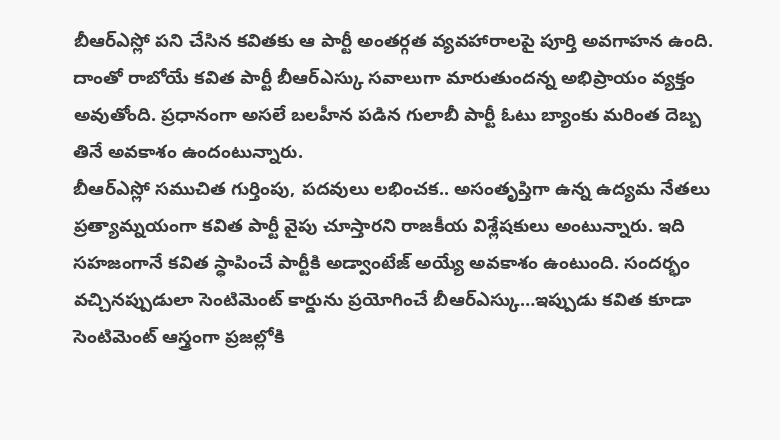బీఆర్ఎస్లో పని చేసిన కవితకు ఆ పార్టీ అంతర్గత వ్యవహారాలపై పూర్తి అవగాహన ఉంది. దాంతో రాబోయే కవిత పార్టీ బీఆర్ఎస్కు సవాలుగా మారుతుందన్న అభిప్రాయం వ్యక్తం అవుతోంది. ప్రధానంగా అసలే బలహీన పడిన గులాబీ పార్టీ ఓటు బ్యాంకు మరింత దెబ్బ తినే అవకాశం ఉందంటున్నారు.
బీఆర్ఎస్లో సముచిత గుర్తింపు, పదవులు లభించక.. అసంతృప్తిగా ఉన్న ఉద్యమ నేతలు ప్రత్యామ్నయంగా కవిత పార్టీ వైపు చూస్తారని రాజకీయ విశ్లేషకులు అంటున్నారు. ఇది సహజంగానే కవిత స్ధాపించే పార్టీకి అడ్వాంటేజ్ అయ్యే అవకాశం ఉంటుంది. సందర్భం వచ్చినప్పుడులా సెంటిమెంట్ కార్డును ప్రయోగించే బీఆర్ఎస్కు…ఇప్పుడు కవిత కూడా సెంటిమెంట్ ఆస్త్రంగా ప్రజల్లోకి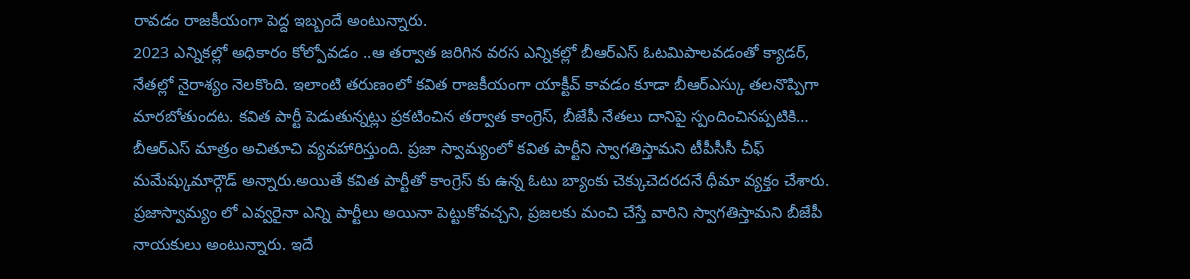రావడం రాజకీయంగా పెద్ద ఇబ్బందే అంటున్నారు.
2023 ఎన్నికల్లో అధికారం కోల్పోవడం ..ఆ తర్వాత జరిగిన వరస ఎన్నికల్లో బీఆర్ఎస్ ఓటమిపాలవడంతో క్యాడర్, నేతల్లో నైరాశ్యం నెలకొంది. ఇలాంటి తరుణంలో కవిత రాజకీయంగా యాక్టీవ్ కావడం కూడా బీఆర్ఎస్కు తలనొప్పిగా మారబోతుందట. కవిత పార్టీ పెడుతున్నట్లు ప్రకటించిన తర్వాత కాంగ్రెస్, బీజేపీ నేతలు దానిపై స్పందించినప్పటికి… బీఆర్ఎస్ మాత్రం అచితూచి వ్యవహారిస్తుంది. ప్రజా స్వామ్యంలో కవిత పార్టీని స్వాగతిస్తామని టీపీసీసీ చీఫ్ మమేష్కుమార్గౌడ్ అన్నారు.అయితే కవిత పార్టీతో కాంగ్రెస్ కు ఉన్న ఓటు బ్యాంకు చెక్కుచెదరదనే ధీమా వ్యక్తం చేశారు.
ప్రజాస్వామ్యం లో ఎవ్వరైనా ఎన్ని పార్టీలు అయినా పెట్టుకోవచ్చని, ప్రజలకు మంచి చేస్తే వారిని స్వాగతిస్తామని బీజేపీ నాయకులు అంటున్నారు. ఇదే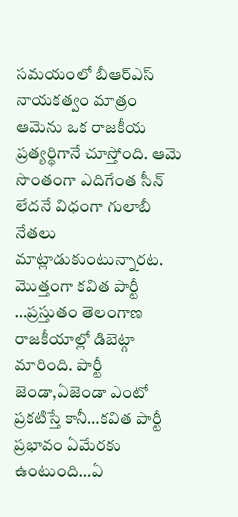సమయంలో బీఆర్ఎస్ నాయకత్వం మాత్రం ఆమెను ఒక రాజకీయ ప్రత్యర్థిగానే చూస్తోంది. ఆమె సొంతంగా ఎదిగేంత సీన్ లేదనే విధంగా గులాబీ నేతలు మాట్లాడుకుంటున్నారట. మొత్తంగా కవిత పార్టీ …ప్రస్తుతం తెలంగాణ రాజకీయాల్లో డిబెట్గా మారింది. పార్టీ జెండా,ఏజెండా ఎంటో ప్రకటిస్తే కానీ…కవిత పార్టీ ప్రభావం ఏమేరకు ఉంటుంది…ఏ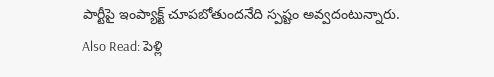పార్టీపై ఇంప్యాక్ట్ చూపబోతుందనేది స్పష్టం అవ్వదంటున్నారు.
Also Read: పెళ్లి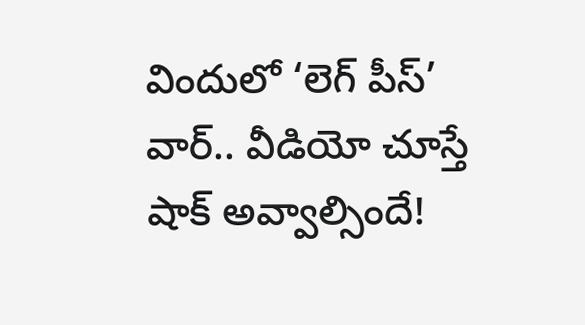విందులో ‘లెగ్ పీస్’ వార్.. వీడియో చూస్తే షాక్ అవ్వాల్సిందే!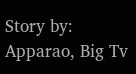Story by: Apparao, Big Tv